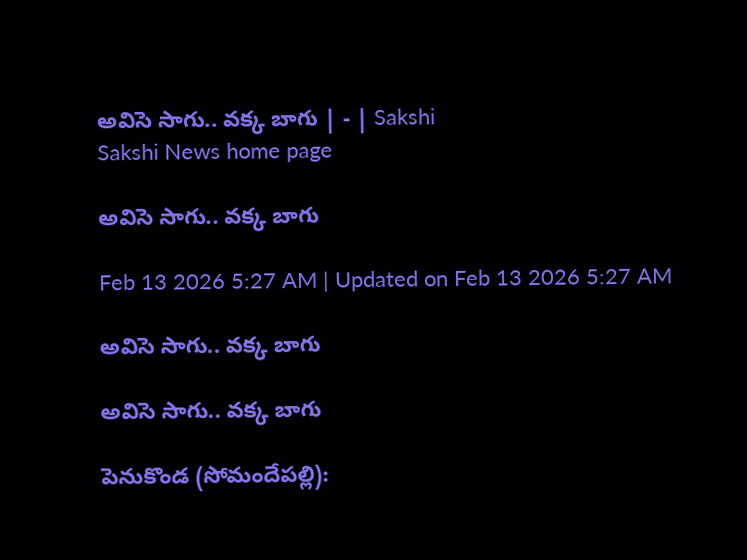అవిసె సాగు.. వక్క బాగు | - | Sakshi
Sakshi News home page

అవిసె సాగు.. వక్క బాగు

Feb 13 2026 5:27 AM | Updated on Feb 13 2026 5:27 AM

అవిసె సాగు.. వక్క బాగు

అవిసె సాగు.. వక్క బాగు

పెనుకొండ (సోమందేపల్లి):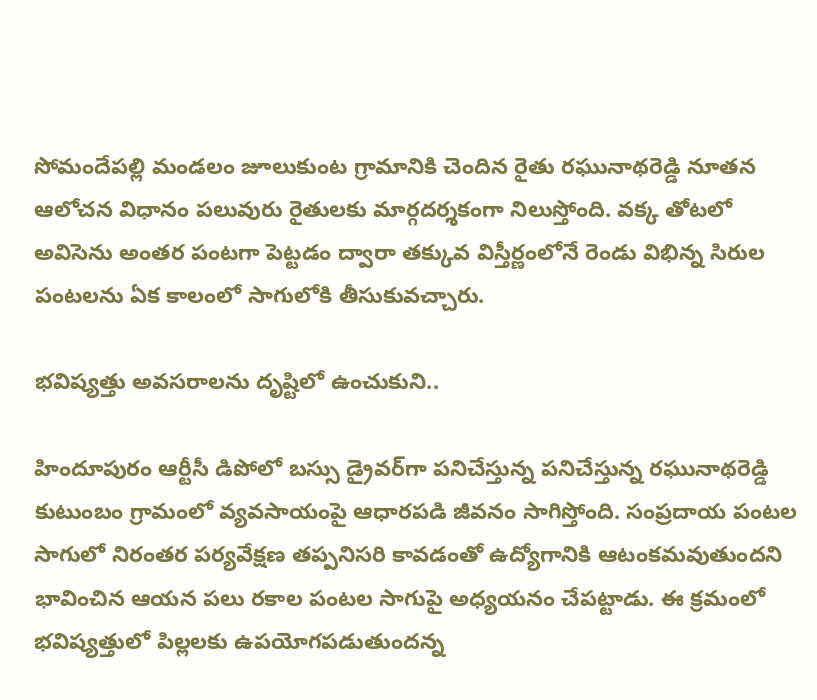సోమందేపల్లి మండలం జూలుకుంట గ్రామానికి చెందిన రైతు రఘునాథరెడ్డి నూతన ఆలోచన విధానం పలువురు రైతులకు మార్గదర్శకంగా నిలుస్తోంది. వక్క తోటలో అవిసెను అంతర పంటగా పెట్టడం ద్వారా తక్కువ విస్తీర్ణంలోనే రెండు విభిన్న సిరుల పంటలను ఏక కాలంలో సాగులోకి తీసుకువచ్చారు.

భవిష్యత్తు అవసరాలను దృష్టిలో ఉంచుకుని..

హిందూపురం ఆర్టీసీ డిపోలో బస్సు డ్రైవర్‌గా పనిచేస్తున్న పనిచేస్తున్న రఘునాథరెడ్డి కుటుంబం గ్రామంలో వ్యవసాయంపై ఆధారపడి జీవనం సాగిస్తోంది. సంప్రదాయ పంటల సాగులో నిరంతర పర్యవేక్షణ తప్పనిసరి కావడంతో ఉద్యోగానికి ఆటంకమవుతుందని భావించిన ఆయన పలు రకాల పంటల సాగుపై అధ్యయనం చేపట్టాడు. ఈ క్రమంలో భవిష్యత్తులో పిల్లలకు ఉపయోగపడుతుందన్న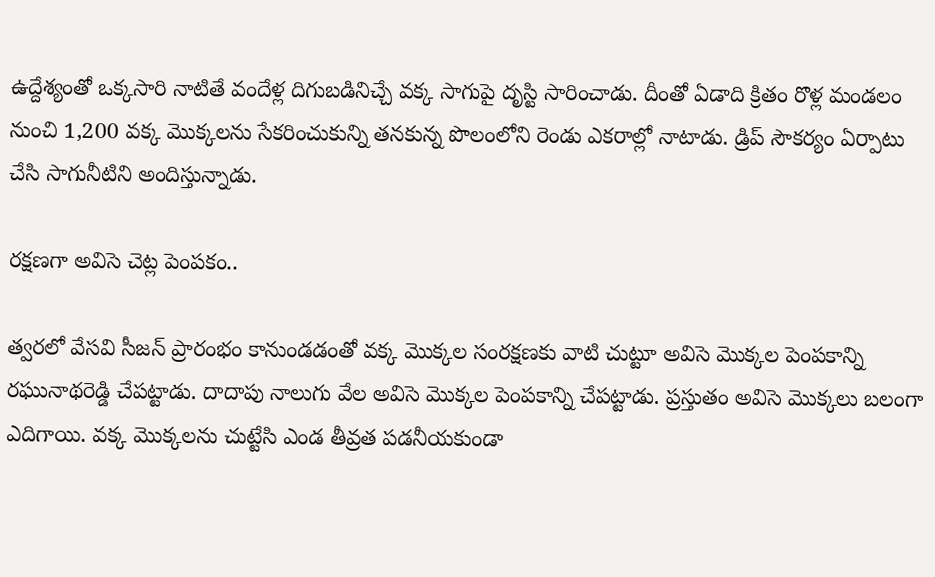ఉద్దేశ్యంతో ఒక్కసారి నాటితే వందేళ్ల దిగుబడినిచ్చే వక్క సాగుపై దృస్టి సారించాడు. దీంతో ఏడాది క్రితం రొళ్ల మండలం నుంచి 1,200 వక్క మొక్కలను సేకరించుకున్ని తనకున్న పొలంలోని రెండు ఎకరాల్లో నాటాడు. డ్రిప్‌ సౌకర్యం ఏర్పాటు చేసి సాగునీటిని అందిస్తున్నాడు.

రక్షణగా అవిసె చెట్ల పెంపకం..

త్వరలో వేసవి సీజన్‌ ప్రారంభం కానుండడంతో వక్క మొక్కల సంరక్షణకు వాటి చుట్టూ అవిసె మొక్కల పెంపకాన్ని రఘునాథరెడ్డి చేపట్టాడు. దాదాపు నాలుగు వేల అవిసె మొక్కల పెంపకాన్ని చేపట్టాడు. ప్రస్తుతం అవిసె మొక్కలు బలంగా ఎదిగాయి. వక్క మొక్కలను చుట్టేసి ఎండ తీవ్రత పడనీయకుండా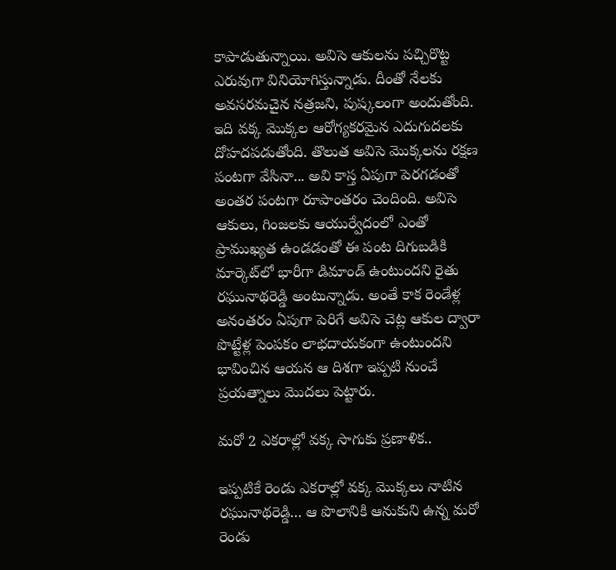కాపాడుతున్నాయి. అవిసె ఆకులను పచ్చిరొట్ట ఎరువుగా వినియోగిస్తున్నాడు. దీంతో నేలకు అవసరమచైన నత్రజని, పుష్కలంగా అందుతోంది. ఇది వక్క మొక్కల ఆరోగ్యకరమైన ఎదుగుదలకు దోహదపడుతోంది. తొలుత అవిసె మొక్కలను రక్షణ పంటగా వేసినా... అవి కాస్త ఏపుగా పెరగడంతో అంతర పంటగా రూపాంతరం చెందింది. అవిసె ఆకులు, గింజలకు ఆయుర్వేదంలో ఎంతో ప్రాముఖ్యత ఉండడంతో ఈ పంట దిగుబడికి మార్కెట్‌లో భారీగా డిమాండ్‌ ఉంటుందని రైతు రఘునాథరెడ్డి అంటున్నాడు. అంతే కాక రెండేళ్ల అనంతరం ఏపుగా పెరిగే అవిసె చెట్ల ఆకుల ద్వారా పొట్టేళ్ల పెంపకం లాభదాయకంగా ఉంటుందని భావించిన ఆయన ఆ దిశగా ఇప్పటి నుంచే ప్రయత్నాలు మొదలు పెట్టారు.

మరో 2 ఎకరాల్లో వక్క సాగుకు ప్రణాళిక..

ఇప్పటికే రెండు ఎకరాల్లో వక్క మొక్కలు నాటిన రఘునాథరెడ్డి... ఆ పొలానికి ఆనుకుని ఉన్న మరో రెండు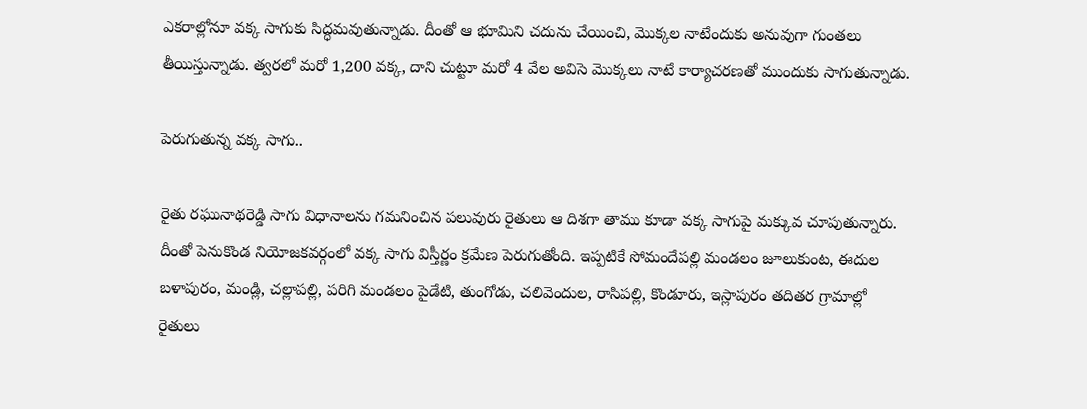ఎకరాల్లోనూ వక్క సాగుకు సిద్ధమవుతున్నాడు. దీంతో ఆ భూమిని చదును చేయించి, మొక్కల నాటేందుకు అనువుగా గుంతలు తీయిస్తున్నాడు. త్వరలో మరో 1,200 వక్క, దాని చుట్టూ మరో 4 వేల అవిసె మొక్కలు నాటే కార్యాచరణతో ముందుకు సాగుతున్నాడు.

పెరుగుతున్న వక్క సాగు..

రైతు రఘునాథరెడ్డి సాగు విధానాలను గమనించిన పలువురు రైతులు ఆ దిశగా తాము కూడా వక్క సాగుపై మక్కువ చూపుతున్నారు. దీంతో పెనుకొండ నియోజకవర్గంలో వక్క సాగు విస్తీర్ణం క్రమేణ పెరుగుతోంది. ఇప్పటికే సోమందేపల్లి మండలం జూలుకుంట, ఈదుల బళాపురం, మండ్లి, చల్లాపల్లి, పరిగి మండలం పైడేటి, తుంగోడు, చలివెందుల, రాసిపల్లి, కొండూరు, ఇస్లాపురం తదితర గ్రామాల్లో రైతులు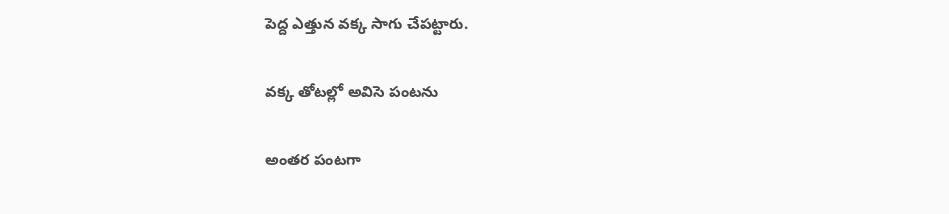పెద్ద ఎత్తున వక్క సాగు చేపట్టారు.

వక్క తోటల్లో అవిసె పంటను

అంతర పంటగా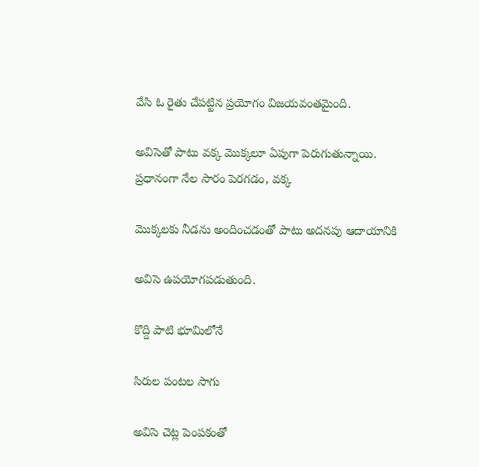వేసి ఓ రైతు చేపట్టిన ప్రయోగం విజయవంతమైంది.

అవిసెతో పాటు వక్క మొక్కలూ ఏపుగా పెరుగుతున్నాయి. ప్రధానంగా నేల సారం పెరగడం, వక్క

మొక్కలకు నీడను అందించడంతో పాటు అదనపు ఆదాయానికి

అవిసె ఉపయోగపడుతుంది.

కొద్ది పాటి భూమిలోనే

సిరుల పంటల సాగు

అవిసె చెట్ల పెంపకంతో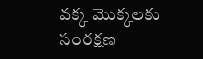వక్క మొక్కలకు సంరక్షణ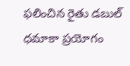ఫలించిన రైతు డబుల్‌ ధమాకా ప్రయోగం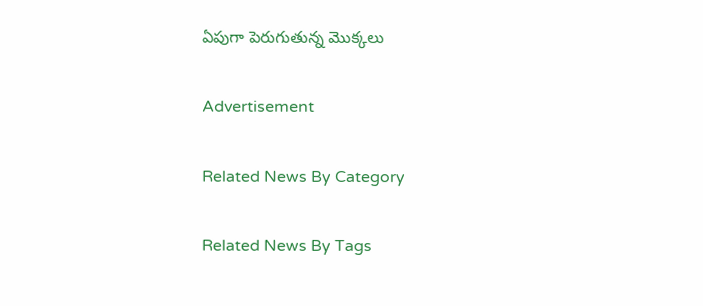ఏపుగా పెరుగుతున్న మొక్కలు

Advertisement

Related News By Category

Related News By Tags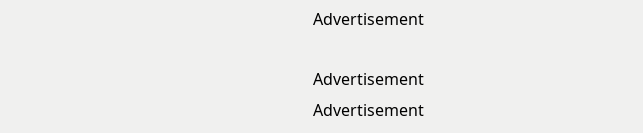Advertisement

Advertisement
Advertisement